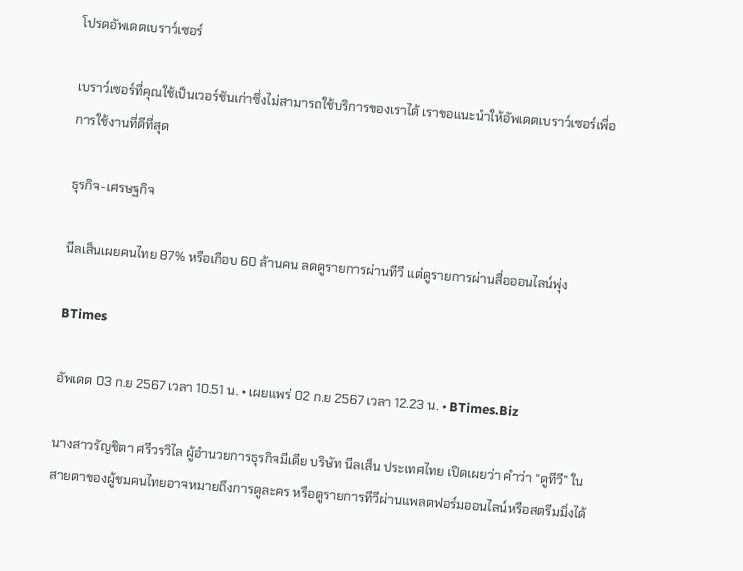โปรดอัพเดตเบราว์เซอร์

เบราว์เซอร์ที่คุณใช้เป็นเวอร์ชันเก่าซึ่งไม่สามารถใช้บริการของเราได้ เราขอแนะนำให้อัพเดตเบราว์เซอร์เพื่อการใช้งานที่ดีที่สุด

ธุรกิจ-เศรษฐกิจ

นีลเส็นเผยคนไทย 87% หรือเกือบ 60 ล้านคน ลดดูรายการผ่านทีวี แต่ดูรายการผ่านสื่อออนไลน์พุ่ง

BTimes

อัพเดต 03 ก.ย 2567 เวลา 10.51 น. • เผยแพร่ 02 ก.ย 2567 เวลา 12.23 น. • BTimes.Biz

นางสาวรัญชิตา ศรีวรวิไล ผู้อำนวยการธุรกิจมีเดีย บริษัท นีลเส็น ประเทศไทย เปิดเผยว่า คำว่า “ดูทีวี” ในสายตาของผู้ชมคนไทยอาจหมายถึงการดูละคร หรือดูรายการทีวีผ่านแพลตฟอร์มออนไลน์หรือสตรีมมิ่งได้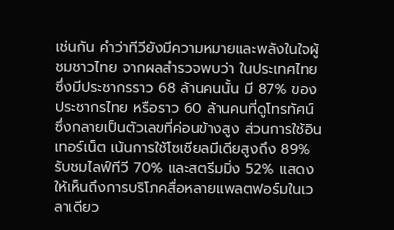เช่นกัน คำว่าทีวียังมีความหมายและพลังในใจผู้ชมชาวไทย จากผลสำรวจพบว่า ในประเทศไทยซึ่งมีประชากรราว 68 ล้านคนนั้น มี 87% ของประชากรไทย หรือราว 60 ล้านคนที่ดูโทรทัศน์ ซึ่งกลายเป็นตัวเลขที่ค่อนข้างสูง ส่วนการใช้อินเทอร์เน็ต เน้นการใช้โซเชียลมีเดียสูงถึง 89% รับชมไลฟ์ทีวี 70% และสตรีมมิ่ง 52% แสดงให้เห็นถึงการบริโภคสื่อหลายแพลตฟอร์มในเวลาเดียว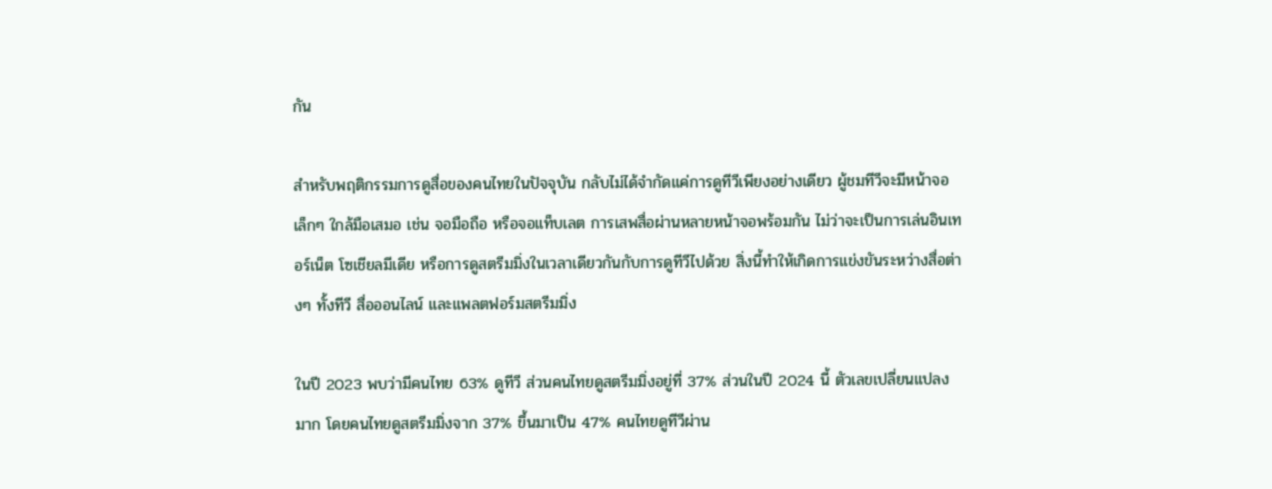กัน

สำหรับพฤติกรรมการดูสื่อของคนไทยในปัจจุบัน กลับไม่ได้จำกัดแค่การดูทีวีเพียงอย่างเดียว ผู้ชมทีวีจะมีหน้าจอเล็กๆ ใกล้มือเสมอ เช่น จอมือถือ หรือจอแท็บเลต การเสพสื่อผ่านหลายหน้าจอพร้อมกัน ไม่ว่าจะเป็นการเล่นอินเทอร์เน็ต โซเชียลมีเดีย หรือการดูสตรีมมิ่งในเวลาเดียวกันกับการดูทีวีไปด้วย สิ่งนี้ทำให้เกิดการแข่งขันระหว่างสื่อต่างๆ ทั้งทีวี สื่อออนไลน์ และแพลตฟอร์มสตรีมมิ่ง

ในปี 2023 พบว่ามีคนไทย 63% ดูทีวี ส่วนคนไทยดูสตรีมมิ่งอยู่ที่ 37% ส่วนในปี 2024 นี้ ตัวเลขเปลี่ยนแปลงมาก โดยคนไทยดูสตรีมมิ่งจาก 37% ขึ้นมาเป็น 47% คนไทยดูทีวีผ่าน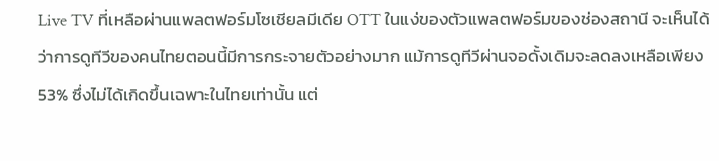Live TV ที่เหลือผ่านแพลตฟอร์มโซเชียลมีเดีย OTT ในแง่ของตัวแพลตฟอร์มของช่องสถานี จะเห็นได้ว่าการดูทีวีของคนไทยตอนนี้มีการกระจายตัวอย่างมาก แม้การดูทีวีผ่านจอดั้งเดิมจะลดลงเหลือเพียง 53% ซึ่งไม่ได้เกิดขึ้นเฉพาะในไทยเท่านั้น แต่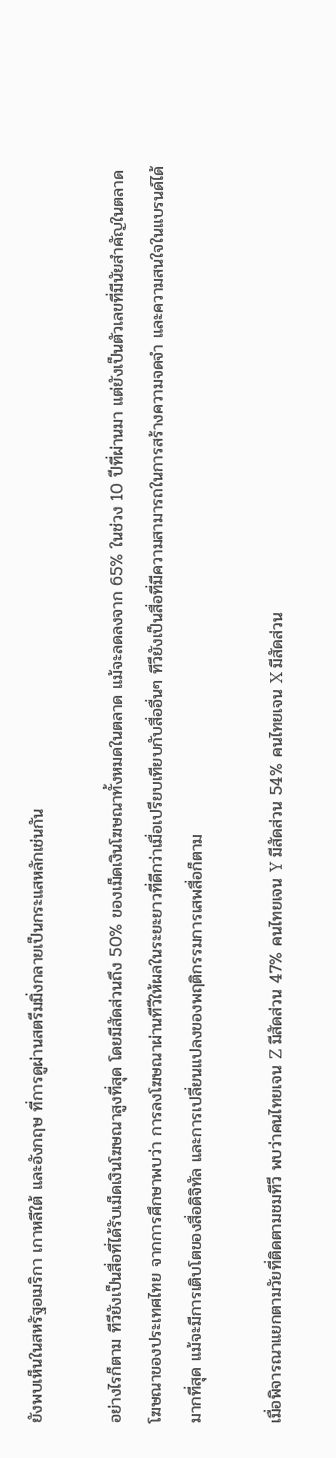ยังพบเห็นในสหรัฐอเมริกา เกาหลีใต้ และอังกฤษ ที่การดูผ่านสตรีมมิ่งกลายเป็นกระแสหลักเช่นกัน

อย่างไรก็ตาม ทีวียังเป็นสื่อที่ได้รับเม็ดเงินโฆษณาสูงที่สุด โดยมีสัดส่วนถึง 50% ของเม็ดเงินโฆษณาทั้งหมดในตลาด แม้จะลดลงจาก 65% ในช่วง 10 ปีที่ผ่านมา แต่ยังเป็นตัวเลขที่มีนัยสำคัญในตลาดโฆษณาของประเทศไทย จากการศึกษาพบว่า การลงโฆษณาผ่านทีวีให้ผลในระยะยาวที่ดีกว่าเมื่อเปรียบเทียบกับสื่ออื่นๆ ทีวียังเป็นสื่อที่มีความสามารถในการสร้างความจดจำ และความสนใจในแบรนด์ได้มากที่สุด แม้จะมีการเติบโตของสื่อดิจิทัล และการเปลี่ยนแปลงของพฤติกรรมการเสพสื่อก็ตาม

เมื่อพิจารณาแยกตามวัยที่ติดตามชมทีวี พบว่าคนไทยเจน Z มีสัดส่วน 47% คนไทยเจน Y มีสัดส่วน 54% คนไทยเจน X มีสัดส่วน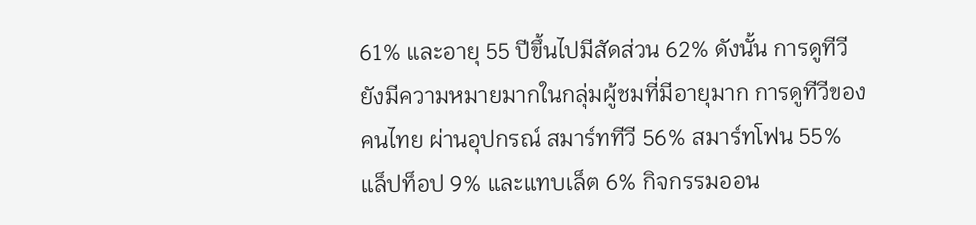61% และอายุ 55 ปีขึ้นไปมีสัดส่วน 62% ดังนั้น การดูทีวียังมีความหมายมากในกลุ่มผู้ชมที่มีอายุมาก การดูทีวีของคนไทย ผ่านอุปกรณ์ สมาร์ททีวี 56% สมาร์ทโฟน 55% แล็ปท็อป 9% และแทบเล็ต 6% กิจกรรมออน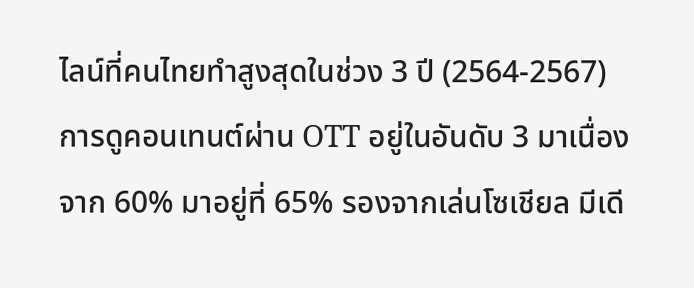ไลน์ที่คนไทยทำสูงสุดในช่วง 3 ปี (2564-2567) การดูคอนเทนต์ผ่าน OTT อยู่ในอันดับ 3 มาเนื่อง จาก 60% มาอยู่ที่ 65% รองจากเล่นโซเชียล มีเดี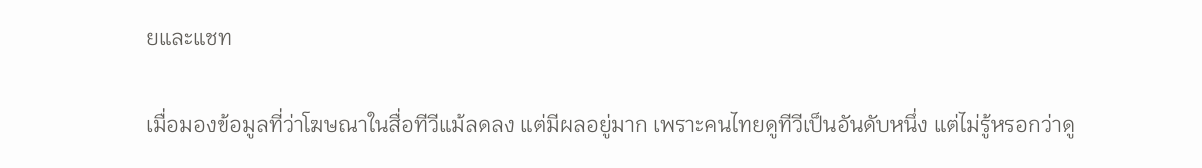ยและแชท

เมื่อมองข้อมูลที่ว่าโฆษณาในสื่อทีวีแม้ลดลง แต่มีผลอยู่มาก เพราะคนไทยดูทีวีเป็นอันดับหนึ่ง แต่ไม่รู้หรอกว่าดู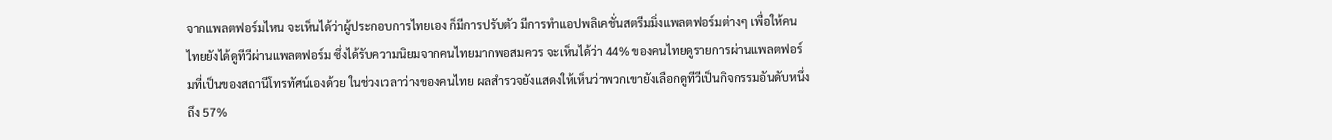จากแพลตฟอร์มไหน จะเห็นได้ว่าผู้ประกอบการไทยเอง ก็มีการปรับตัว มีการทำแอปพลิเคชั่นสตรีมมิ่งแพลตฟอร์มต่างๆ เพื่อให้คนไทยยังได้ดูทีวีผ่านแพลตฟอร์ม ซึ่งได้รับความนิยมจากคนไทยมากพอสมควร จะเห็นได้ว่า 44% ของคนไทยดูรายการผ่านแพลตฟอร์มที่เป็นของสถานีโทรทัศน์เองด้วย ในช่วงเวลาว่างของคนไทย ผลสำรวจยังแสดงให้เห็นว่าพวกเขายังเลือกดูทีวีเป็นกิจกรรมอันดับหนึ่งถึง 57%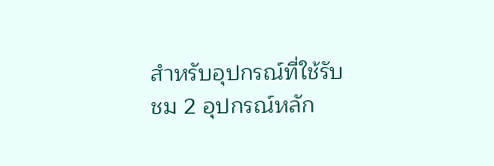สำหรับอุปกรณ์ที่ใช้รับชม 2 อุปกรณ์หลัก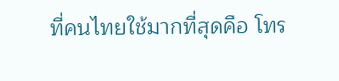ที่คนไทยใช้มากที่สุดคือ โทร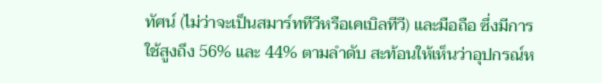ทัศน์ (ไม่ว่าจะเป็นสมาร์ททีวีหรือเคเบิลทีวี) และมือถือ ซึ่งมีการใช้สูงถึง 56% และ 44% ตามลำดับ สะท้อนให้เห็นว่าอุปกรณ์ห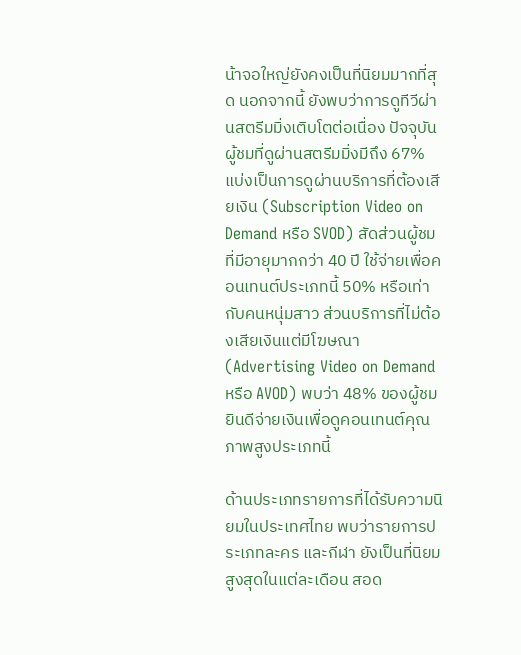น้าจอใหญ่ยังคงเป็นที่นิยมมากที่สุด นอกจากนี้ ยังพบว่าการดูทีวีผ่านสตรีมมิ่งเติบโตต่อเนื่อง ปัจจุบันผู้ชมที่ดูผ่านสตรีมมิ่งมีถึง 67% แบ่งเป็นการดูผ่านบริการที่ต้องเสียเงิน (Subscription Video on Demand หรือ SVOD) สัดส่วนผู้ชมที่มีอายุมากกว่า 40 ปี ใช้จ่ายเพื่อคอนเทนต์ประเภทนี้ 50% หรือเท่ากับคนหนุ่มสาว ส่วนบริการที่ไม่ต้องเสียเงินแต่มีโฆษณา (Advertising Video on Demand หรือ AVOD) พบว่า 48% ของผู้ชมยินดีจ่ายเงินเพื่อดูคอนเทนต์คุณภาพสูงประเภทนี้

ด้านประเภทรายการที่ได้รับความนิยมในประเทศไทย พบว่ารายการประเภทละคร และกีฬา ยังเป็นที่นิยมสูงสุดในแต่ละเดือน สอด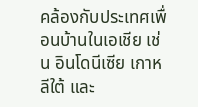คล้องกับประเทศเพื่อนบ้านในเอเชีย เช่น อินโดนีเซีย เกาหลีใต้ และ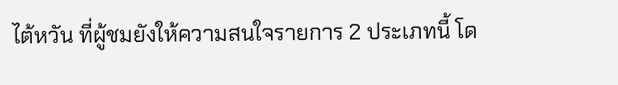ไต้หวัน ที่ผู้ชมยังให้ความสนใจรายการ 2 ประเภทนี้ โด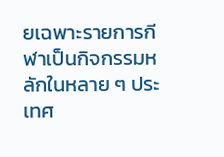ยเฉพาะรายการกีฬาเป็นกิจกรรมหลักในหลาย ๆ ประเทศ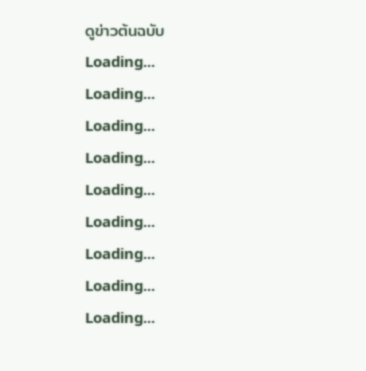ดูข่าวต้นฉบับ
Loading...
Loading...
Loading...
Loading...
Loading...
Loading...
Loading...
Loading...
Loading...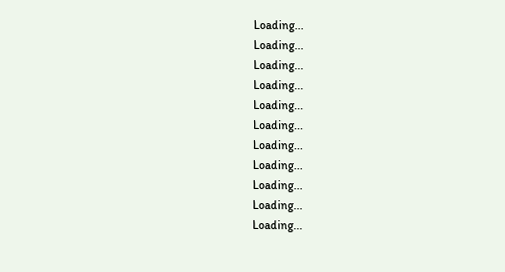Loading...
Loading...
Loading...
Loading...
Loading...
Loading...
Loading...
Loading...
Loading...
Loading...
Loading...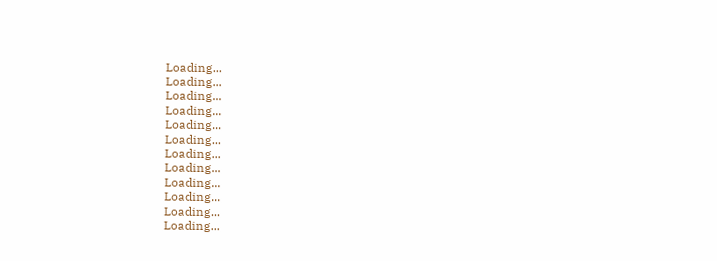Loading...
Loading...
Loading...
Loading...
Loading...
Loading...
Loading...
Loading...
Loading...
Loading...
Loading...
Loading...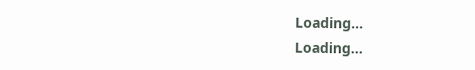Loading...
Loading...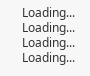Loading...
Loading...
Loading...
Loading...